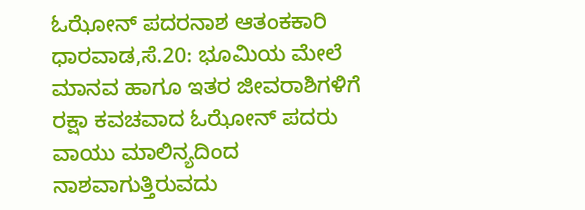ಓಝೋನ್ ಪದರನಾಶ ಆತಂಕಕಾರಿ
ಧಾರವಾಡ,ಸೆ.20: ಭೂಮಿಯ ಮೇಲೆ ಮಾನವ ಹಾಗೂ ಇತರ ಜೀವರಾಶಿಗಳಿಗೆ ರಕ್ಷಾ ಕವಚವಾದ ಓಝೋನ್ ಪದರು ವಾಯು ಮಾಲಿನ್ಯದಿಂದ ನಾಶವಾಗುತ್ತಿರುವದು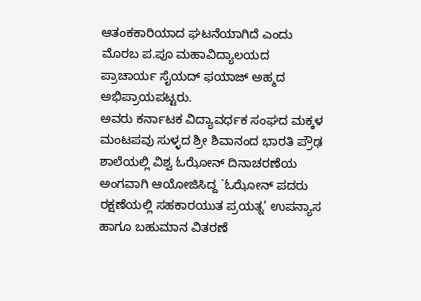ಆತಂಕಕಾರಿಯಾದ ಘಟನೆಯಾಗಿದೆ ಎಂದು ಮೊರಬ ಪ.ಪೂ ಮಹಾವಿದ್ಯಾಲಯದ ಪ್ರಾಚಾರ್ಯ ಸೈಯದ್ ಫಯಾಜ್ ಅಹ್ಮದ ಅಭಿಪ್ರಾಯಪಟ್ಟರು.
ಅವರು ಕರ್ನಾಟಕ ವಿದ್ಯಾವರ್ಧಕ ಸಂಘದ ಮಕ್ಕಳ ಮಂಟಪವು ಸುಳ್ಳದ ಶ್ರೀ ಶಿವಾನಂದ ಭಾರತಿ ಪ್ರೌಢ ಶಾಲೆಯಲ್ಲಿ ವಿಶ್ವ ಓಝೋನ್ ದಿನಾಚರಣೆಯ ಅಂಗವಾಗಿ ಆಯೋಜಿಸಿದ್ದ `ಓಝೋನ್ ಪದರು ರಕ್ಷಣೆಯಲ್ಲಿ ಸಹಕಾರಯುತ ಪ್ರಯತ್ನ’ ಉಪನ್ಯಾಸ ಹಾಗೂ ಬಹುಮಾನ ವಿತರಣೆ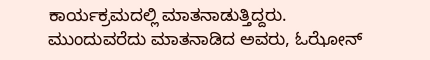ಕಾರ್ಯಕ್ರಮದಲ್ಲಿ ಮಾತನಾಡುತ್ತಿದ್ದರು.
ಮುಂದುವರೆದು ಮಾತನಾಡಿದ ಅವರು, ಓಝೋನ್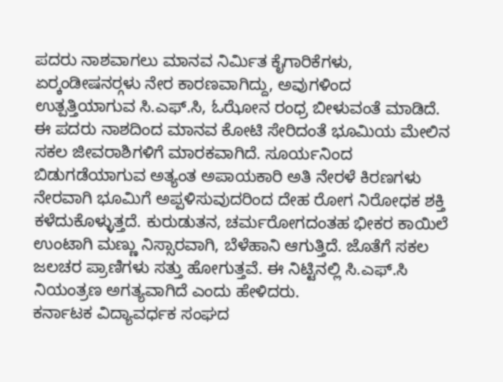ಪದರು ನಾಶವಾಗಲು ಮಾನವ ನಿರ್ಮಿತ ಕೈಗಾರಿಕೆಗಳು, ಏರ್‍ಕಂಡೀಷನರ್‍ಗಳು ನೇರ ಕಾರಣವಾಗಿದ್ದು, ಅವುಗಳಿಂದ ಉತ್ಪತ್ತಿಯಾಗುವ ಸಿ.ಎಫ್.ಸಿ, ಓಝೋನ ರಂಧ್ರ ಬೀಳುವಂತೆ ಮಾಡಿದೆ. ಈ ಪದರು ನಾಶದಿಂದ ಮಾನವ ಕೋಟಿ ಸೇರಿದಂತೆ ಭೂಮಿಯ ಮೇಲಿನ ಸಕಲ ಜೀವರಾಶಿಗಳಿಗೆ ಮಾರಕವಾಗಿದೆ. ಸೂರ್ಯನಿಂದ ಬಿಡುಗಡೆಯಾಗುವ ಅತ್ಯಂತ ಅಪಾಯಕಾರಿ ಅತಿ ನೇರಳೆ ಕಿರಣಗಳು ನೇರವಾಗಿ ಭೂಮಿಗೆ ಅಪ್ಪಳಿಸುವುದರಿಂದ ದೇಹ ರೋಗ ನಿರೋಧಕ ಶಕ್ತಿ ಕಳೆದುಕೊಳ್ಳುತ್ತದೆ. ಕುರುಡುತನ, ಚರ್ಮರೋಗದಂತಹ ಭೀಕರ ಕಾಯಿಲೆ ಉಂಟಾಗಿ ಮಣ್ಣು ನಿಸ್ಸಾರವಾಗಿ, ಬೆಳೆಹಾನಿ ಆಗುತ್ತಿದೆ. ಜೊತೆಗೆ ಸಕಲ ಜಲಚರ ಪ್ರಾಣಿಗಳು ಸತ್ತು ಹೋಗುತ್ತವೆ. ಈ ನಿಟ್ಟಿನಲ್ಲಿ ಸಿ.ಎಫ್.ಸಿ ನಿಯಂತ್ರಣ ಅಗತ್ಯವಾಗಿದೆ ಎಂದು ಹೇಳಿದರು.
ಕರ್ನಾಟಕ ವಿದ್ಯಾವರ್ಧಕ ಸಂಘದ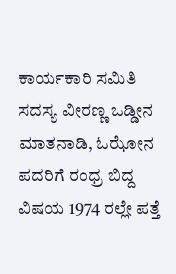ಕಾರ್ಯಕಾರಿ ಸಮಿತಿ ಸದಸ್ಯ ವೀರಣ್ಣ ಒಡ್ಡೀನ ಮಾತನಾಡಿ, ಓಝೋನ ಪದರಿಗೆ ರಂಧ್ರ ಬಿದ್ದ ವಿಷಯ 1974 ರಲ್ಲೇ ಪತ್ತೆ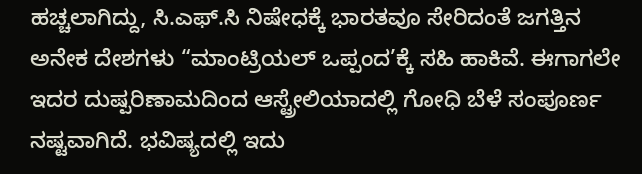ಹಚ್ಚಲಾಗಿದ್ದು, ಸಿ.ಎಫ್.ಸಿ ನಿಷೇಧಕ್ಕೆ ಭಾರತವೂ ಸೇರಿದಂತೆ ಜಗತ್ತಿನ ಅನೇಕ ದೇಶಗಳು “ಮಾಂಟ್ರಿಯಲ್ ಒಪ್ಪಂದ’ಕ್ಕೆ ಸಹಿ ಹಾಕಿವೆ. ಈಗಾಗಲೇ ಇದರ ದುಷ್ಪರಿಣಾಮದಿಂದ ಆಸ್ಟ್ರೇಲಿಯಾದಲ್ಲಿ ಗೋಧಿ ಬೆಳೆ ಸಂಪೂರ್ಣ ನಷ್ಟವಾಗಿದೆ. ಭವಿಷ್ಯದಲ್ಲಿ ಇದು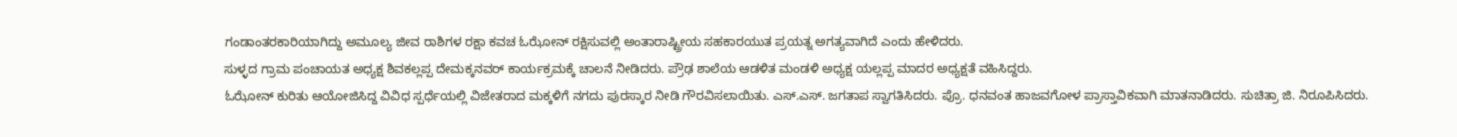ಗಂಡಾಂತರಕಾರಿಯಾಗಿದ್ದು ಅಮೂಲ್ಯ ಜೀವ ರಾಶಿಗಳ ರಕ್ಷಾ ಕವಚ ಓಝೋನ್ ರಕ್ಷಿಸುವಲ್ಲಿ ಅಂತಾರಾಷ್ಟ್ರೀಯ ಸಹಕಾರಯುತ ಪ್ರಯತ್ನ ಅಗತ್ಯವಾಗಿದೆ ಎಂದು ಹೇಳಿದರು.
ಸುಳ್ಳದ ಗ್ರಾಮ ಪಂಚಾಯತ ಅಧ್ಯಕ್ಷ ಶಿವಕಲ್ಲಪ್ಪ ದೇಮಕ್ಕನವರ್ ಕಾರ್ಯಕ್ರಮಕ್ಕೆ ಚಾಲನೆ ನೀಡಿದರು. ಪ್ರೌಢ ಶಾಲೆಯ ಆಡಳಿತ ಮಂಡಳಿ ಅಧ್ಯಕ್ಷ ಯಲ್ಲಪ್ಪ ಮಾದರ ಅಧ್ಯಕ್ಷತೆ ವಹಿಸಿದ್ದರು.
ಓಝೋನ್ ಕುರಿತು ಆಯೋಜಿಸಿದ್ದ ವಿವಿಧ ಸ್ಪರ್ಧೆಯಲ್ಲಿ ವಿಜೇತರಾದ ಮಕ್ಕಳಿಗೆ ನಗದು ಪುರಸ್ಕಾರ ನೀಡಿ ಗೌರವಿಸಲಾಯಿತು. ಎಸ್.ಎಸ್. ಜಗತಾಪ ಸ್ವಾಗತಿಸಿದರು. ಪ್ರೊ. ಧನವಂತ ಹಾಜವಗೋಳ ಪ್ರಾಸ್ತಾವಿಕವಾಗಿ ಮಾತನಾಡಿದರು. ಸುಚಿತ್ರಾ ಜಿ. ನಿರೂಪಿಸಿದರು.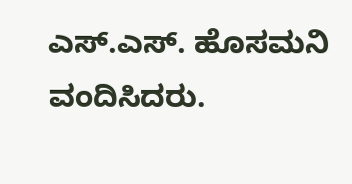ಎಸ್.ಎಸ್. ಹೊಸಮನಿ ವಂದಿಸಿದರು.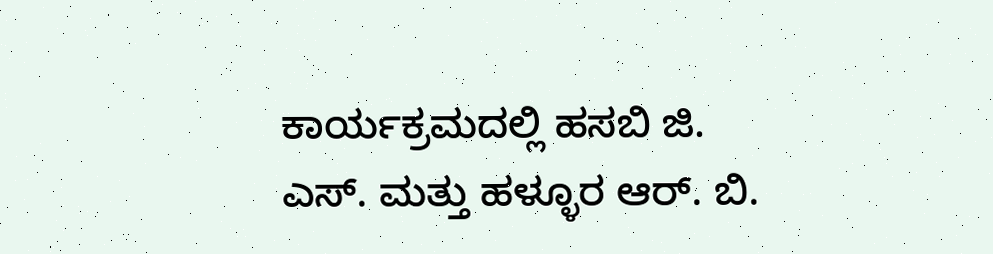ಕಾರ್ಯಕ್ರಮದಲ್ಲಿ ಹಸಬಿ ಜಿ. ಎಸ್. ಮತ್ತು ಹಳ್ಳೂರ ಆರ್. ಬಿ.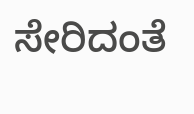ಸೇರಿದಂತೆ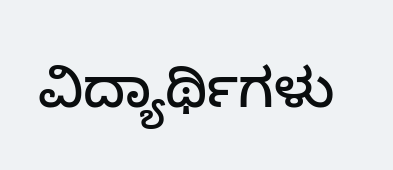ವಿದ್ಯಾರ್ಥಿಗಳು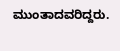ಮುಂತಾದವರಿದ್ದರು.